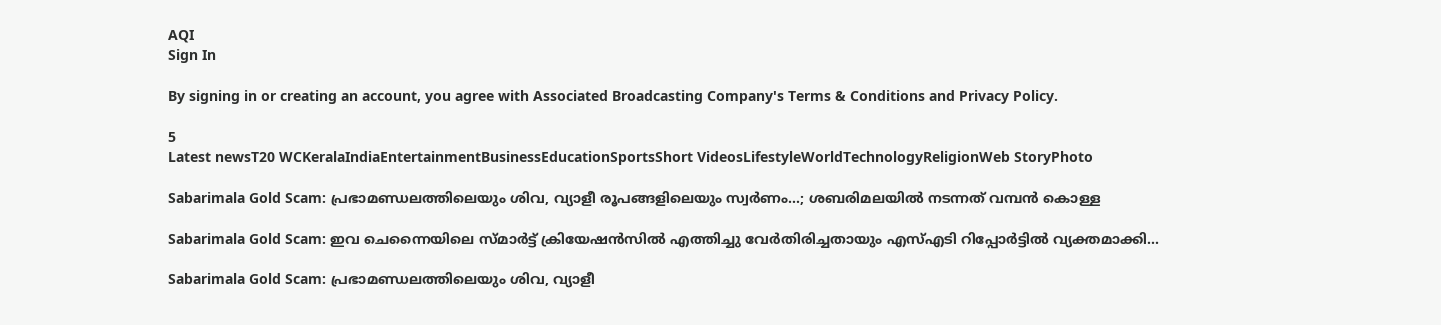AQI
Sign In

By signing in or creating an account, you agree with Associated Broadcasting Company's Terms & Conditions and Privacy Policy.

5
Latest newsT20 WCKeralaIndiaEntertainmentBusinessEducationSportsShort VideosLifestyleWorldTechnologyReligionWeb StoryPhoto

Sabarimala Gold Scam: പ്രഭാമണ്ഡലത്തിലെയും ശിവ, വ്യാളീ രൂപങ്ങളിലെയും സ്വര്‍ണം…; ശബരിമലയിൽ നടന്നത് വമ്പൻ കൊള്ള

Sabarimala Gold Scam: ഇവ ചെന്നൈയിലെ സ്മാർട്ട് ക്രിയേഷൻസിൽ എത്തിച്ചു വേർതിരിച്ചതായും എസ്എടി റിപ്പോർട്ടിൽ വ്യക്തമാക്കി...

Sabarimala Gold Scam: പ്രഭാമണ്ഡലത്തിലെയും ശിവ, വ്യാളീ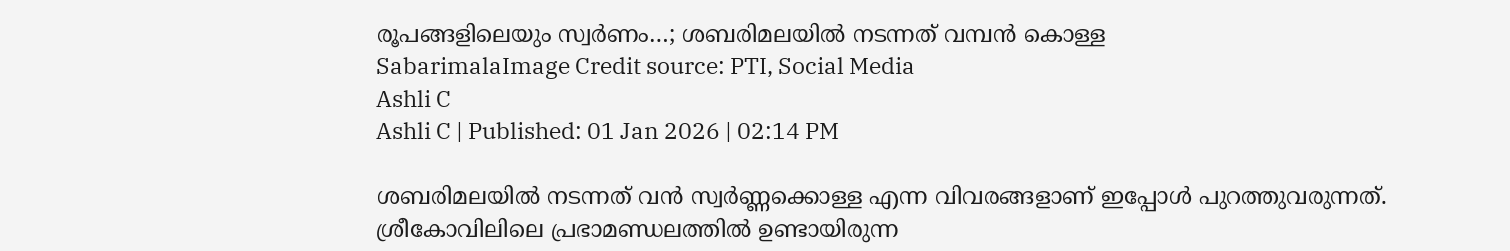രൂപങ്ങളിലെയും സ്വര്‍ണം…; ശബരിമലയിൽ നടന്നത് വമ്പൻ കൊള്ള
SabarimalaImage Credit source: PTI, Social Media
Ashli C
Ashli C | Published: 01 Jan 2026 | 02:14 PM

ശബരിമലയിൽ നടന്നത് വൻ സ്വർണ്ണക്കൊള്ള എന്ന വിവരങ്ങളാണ് ഇപ്പോൾ പുറത്തുവരുന്നത്. ശ്രീകോവിലിലെ പ്രഭാമണ്ഡലത്തിൽ ഉണ്ടായിരുന്ന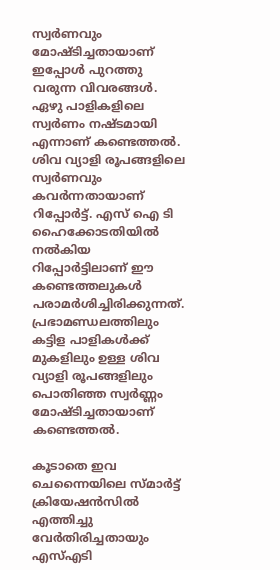സ്വർണവും മോഷ്ടിച്ചതായാണ് ഇപ്പോൾ പുറത്തു വരുന്ന വിവരങ്ങൾ. ഏഴു പാളികളിലെ സ്വർണം നഷ്ടമായി എന്നാണ് കണ്ടെത്തൽ. ശിവ വ്യാളി രൂപങ്ങളിലെ സ്വർണവും കവർന്നതായാണ് റിപ്പോർട്ട്. എസ് ഐ ടി ഹൈക്കോടതിയിൽ നൽകിയ റിപ്പോർട്ടിലാണ് ഈ കണ്ടെത്തലുകൾ പരാമർശിച്ചിരിക്കുന്നത്. പ്രഭാമണ്ഡലത്തിലും കട്ടിള പാളികൾക്ക് മുകളിലും ഉള്ള ശിവ വ്യാളി രൂപങ്ങളിലും പൊതിഞ്ഞ സ്വർണ്ണം മോഷ്ടിച്ചതായാണ് കണ്ടെത്തൽ.

കൂടാതെ ഇവ ചെന്നൈയിലെ സ്മാർട്ട് ക്രിയേഷൻസിൽ എത്തിച്ചു വേർതിരിച്ചതായും എസ്എടി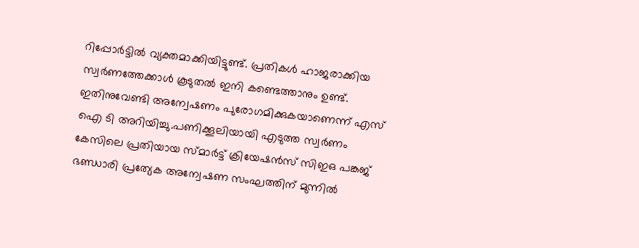റിപ്പോർട്ടിൽ വ്യക്തമാക്കിയിട്ടുണ്ട്. പ്രതികൾ ഹാജരാക്കിയ സ്വർണത്തേക്കാൾ കൂടുതൽ ഇനി കണ്ടെത്താനും ഉണ്ട്. ഇതിനുവേണ്ടി അന്വേഷണം പുരോഗമിക്കുകയാണെന്ന് എസ് ഐ ടി അറിയിച്ചു.പണിക്കൂലിയായി എടുത്ത സ്വർണം കേസിലെ പ്രതിയായ സ്മാര്‍ട്ട് ക്രിയേഷൻസ് സിഇഒ പങ്കജ് ഭണ്ഡാരി പ്രത്യേക അന്വേഷണ സംഘത്തിന് മുന്നിൽ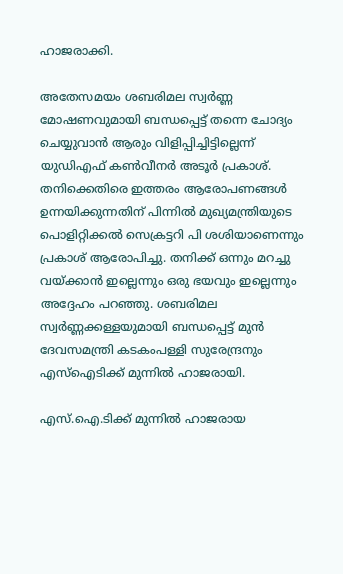ഹാജരാക്കി.

അതേസമയം ശബരിമല സ്വർണ്ണ മോഷണവുമായി ബന്ധപ്പെട്ട് തന്നെ ചോദ്യം ചെയ്യുവാൻ ആരും വിളിപ്പിച്ചിട്ടില്ലെന്ന് യുഡിഎഫ് കൺവീനർ അടൂർ പ്രകാശ്. തനിക്കെതിരെ ഇത്തരം ആരോപണങ്ങൾ ഉന്നയിക്കുന്നതിന് പിന്നിൽ മുഖ്യമന്ത്രിയുടെ പൊളിറ്റിക്കൽ സെക്രട്ടറി പി ശശിയാണെന്നും പ്രകാശ് ആരോപിച്ചു. തനിക്ക് ഒന്നും മറച്ചു വയ്ക്കാൻ ഇല്ലെന്നും ഒരു ഭയവും ഇല്ലെന്നും അദ്ദേഹം പറഞ്ഞു. ശബരിമല സ്വർണ്ണക്കള്ളയുമായി ബന്ധപ്പെട്ട് മുൻ ദേവസമന്ത്രി കടകംപള്ളി സുരേന്ദ്രനും എസ്ഐടിക്ക് മുന്നിൽ ഹാജരായി.

എസ്.ഐ.ടിക്ക് മുന്നിൽ ഹാജരായ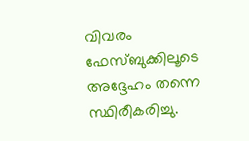വിവരം ഫേസ്ബുക്കിലൂടെ അദ്ദേഹം തന്നെ സ്ഥിരീകരിച്ചു.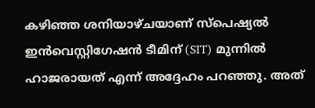കഴിഞ്ഞ ശനിയാഴ്ചയാണ് സ്പെഷ്യൽ ഇൻവെസ്റ്റിഗേഷൻ ടീമിന് (SIT) മുന്നിൽ ഹാജരായത് എന്ന് അദ്ദേഹം പറഞ്ഞു. അത്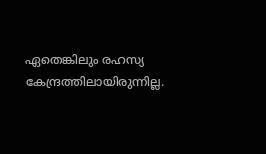ഏതെങ്കിലും രഹസ്യ കേന്ദ്രത്തിലായിരുന്നില്ല.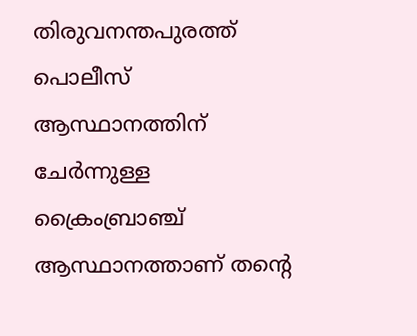തിരുവനന്തപുരത്ത് പൊലീസ് ആസ്ഥാനത്തിന് ചേർന്നുള്ള ക്രൈംബ്രാഞ്ച് ആസ്ഥാനത്താണ് തന്റെ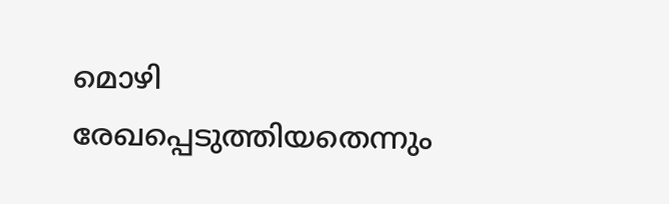മൊഴി രേഖപ്പെടുത്തിയതെന്നും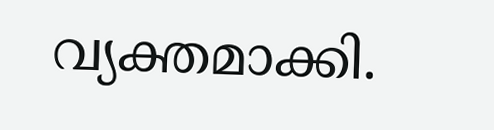വ്യക്തമാക്കി.